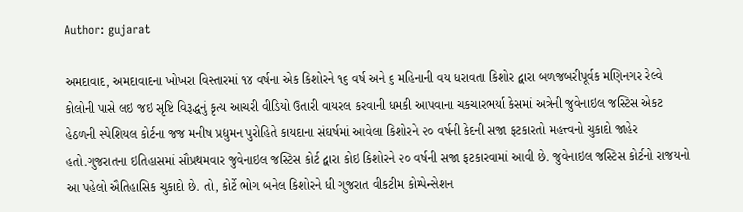Author: gujarat

અમદાવાદ, અમદાવાદના ખોખરા વિસ્તારમાં ૧૪ વર્ષના એક કિશોરને ૧૬ વર્ષ અને ૬ મહિનાની વય ધરાવતા કિશોર દ્વારા બળજબરીપૂર્વક મણિનગર રેલ્વે કોલોની પાસે લઇ જઇ સૃષ્ટિ વિરૂદ્ધનું કૃત્ય આચરી વીડિયો ઉતારી વાયરલ કરવાની ધમકી આપવાના ચકચારભર્યા કેસમાં અત્રેની જુવેનાઇલ જસ્ટિસ એકટ હેઠળની સ્પેશિયલ કોર્ટના જજ મનીષ પ્રદ્યુમન પુરોહિતે કાયદાના સંઘર્ષમાં આવેલા કિશોરને ૨૦ વર્ષની કેદની સજા ફટકારતો મહત્ત્વનો ચુકાદો જાહેર હતો.ગુજરાતના ઇતિહાસમાં સૌપ્રથમવાર જુવેનાઇલ જસ્ટિસ કોર્ટ દ્વારા કોઇ કિશોરને ૨૦ વર્ષની સજા ફટકારવામાં આવી છે. જુવેનાઇલ જસ્ટિસ કોર્ટનો રાજયનો આ પહેલો ઐતિહાસિક ચુકાદો છે. તો, કોર્ટે ભોગ બનેલ કિશોરને ધી ગુજરાત વીકટીમ કોમ્પેન્સેશન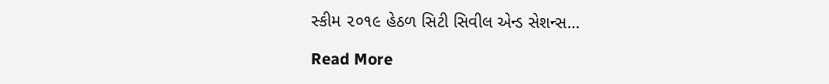સ્કીમ ૨૦૧૯ હેઠળ સિટી સિવીલ એન્ડ સેશન્સ…

Read More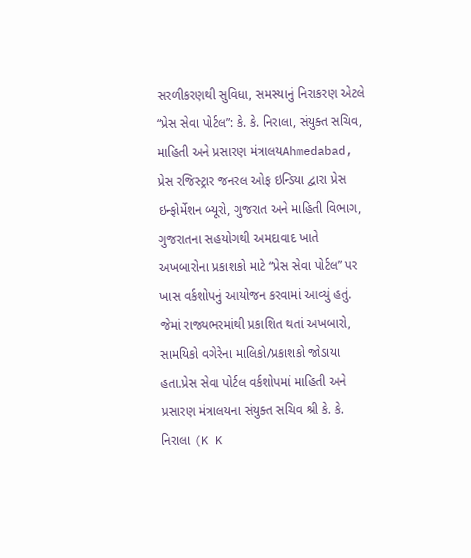સરળીકરણથી સુવિધા, સમસ્યાનું નિરાકરણ એટલે “પ્રેસ સેવા પોર્ટલ”: કે. કે. નિરાલા, સંયુક્ત સચિવ, માહિતી અને પ્રસારણ મંત્રાલયAhmedabad, પ્રેસ રજિસ્ટ્રાર જનરલ ઓફ ઇન્ડિયા દ્વારા પ્રેસ ઇન્ફોર્મેશન બ્યૂરો, ગુજરાત અને માહિતી વિભાગ, ગુજરાતના સહયોગથી અમદાવાદ ખાતે અખબારોના પ્રકાશકો માટે “પ્રેસ સેવા પોર્ટલ” પર ખાસ વર્કશોપનું આયોજન કરવામાં આવ્યું હતું. જેમાં રાજ્યભરમાંથી પ્રકાશિત થતાં અખબારો, સામયિકો વગેરેના માલિકો/પ્રકાશકો જોડાયા હતા.પ્રેસ સેવા પોર્ટલ વર્કશોપમાં માહિતી અને પ્રસારણ મંત્રાલયના સંયુક્ત સચિવ શ્રી કે. કે. નિરાલા (K K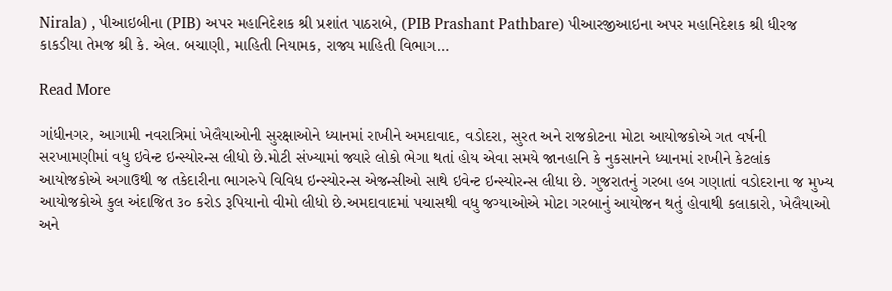Nirala) , પીઆઇબીના (PIB) અપર મહાનિદેશક શ્રી પ્રશાંત પાઠરાબે, (PIB Prashant Pathbare) પીઆરજીઆઇના અપર મહાનિદેશક શ્રી ધીરજ કાકડીયા તેમજ શ્રી કે. એલ. બચાણી, માહિતી નિયામક, રાજ્ય માહિતી વિભાગ…

Read More

ગાંધીનગર, આગામી નવરાત્રિમાં ખેલૈયાઓની સુરક્ષાઓને ધ્યાનમાં રાખીને અમદાવાદ, વડોદરા, સુરત અને રાજકોટના મોટા આયોજકોએ ગત વર્ષની સરખામણીમાં વધુ ઇવેન્ટ ઇન્સ્યોરન્સ લીધો છે.મોટી સંખ્યામાં જ્યારે લોકો ભેગા થતાં હોય એવા સમયે જાનહાનિ કે નુકસાનને ધ્યાનમાં રાખીને કેટલાંક આયોજકોએ અગાઉથી જ તકેદારીના ભાગરુપે વિવિધ ઇન્સ્યોરન્સ એજન્સીઓ સાથે ઇવેન્ટ ઇન્સ્યોરન્સ લીધા છે. ગુજરાતનું ગરબા હબ ગણાતાં વડોદરાના જ મુખ્ય આયોજકોએ કુલ અંદાજિત ૩૦ કરોડ રૂપિયાનો વીમો લીધો છે.અમદાવાદમાં પચાસથી વધુ જગ્યાઓએ મોટા ગરબાનું આયોજન થતું હોવાથી કલાકારો, ખેલૈયાઓ અને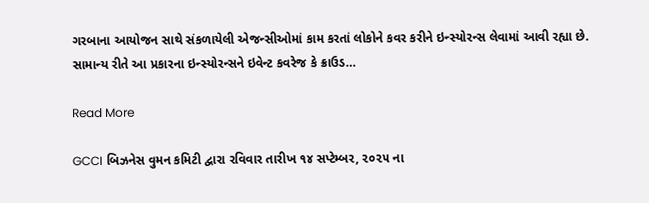ગરબાના આયોજન સાથે સંકળાયેલી એજન્સીઓમાં કામ કરતાં લોકોને કવર કરીને ઇન્સ્યોરન્સ લેવામાં આવી રહ્યા છે. સામાન્ય રીતે આ પ્રકારના ઇન્સ્યોરન્સને ઇવેન્ટ કવરેજ કે ક્રાઉડ…

Read More

GCCI બિઝનેસ વુમન કમિટી દ્વારા રવિવાર તારીખ ૧૪ સપ્ટેમ્બર, ૨૦૨૫ ના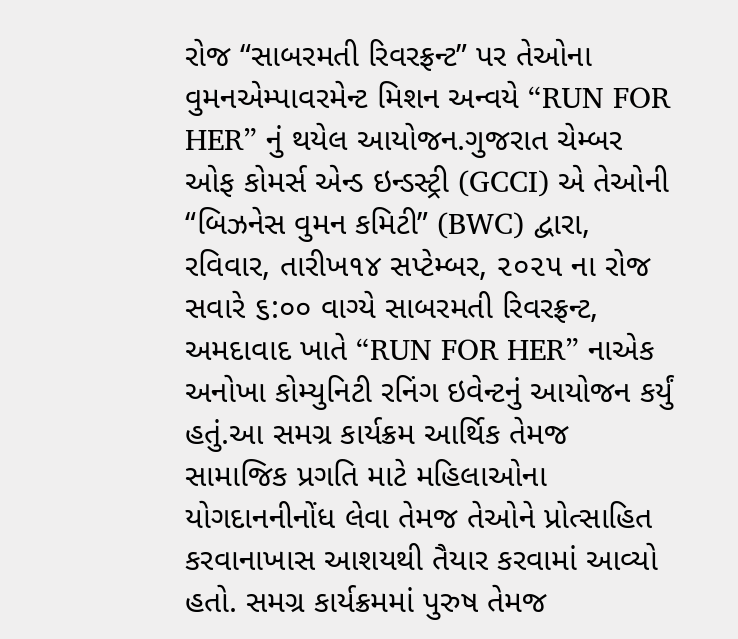રોજ “સાબરમતી રિવરફ્રન્ટ” પર તેઓના વુમનએમ્પાવરમેન્ટ મિશન અન્વયે “RUN FOR HER” નું થયેલ આયોજન.ગુજરાત ચેમ્બર ઓફ કોમર્સ એન્ડ ઇન્ડસ્ટ્રી (GCCI) એ તેઓની “બિઝનેસ વુમન કમિટી” (BWC) દ્વારા, રવિવાર, તારીખ૧૪ સપ્ટેમ્બર, ૨૦૨૫ ના રોજ સવારે ૬:૦૦ વાગ્યે સાબરમતી રિવરફ્રન્ટ, અમદાવાદ ખાતે “RUN FOR HER” નાએક અનોખા કોમ્યુનિટી રનિંગ ઇવેન્ટનું આયોજન કર્યું હતું.આ સમગ્ર કાર્યક્રમ આર્થિક તેમજ સામાજિક પ્રગતિ માટે મહિલાઓના યોગદાનનીનોંધ લેવા તેમજ તેઓને પ્રોત્સાહિત કરવાનાખાસ આશયથી તૈયાર કરવામાં આવ્યો હતો. સમગ્ર કાર્યક્રમમાં પુરુષ તેમજ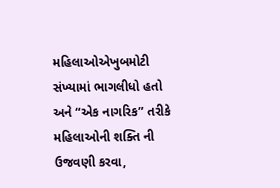મહિલાઓએખુબમોટી સંખ્યામાં ભાગલીધો હતો અને “એક નાગરિક” તરીકે મહિલાઓની શક્તિ ની ઉજવણી કરવા,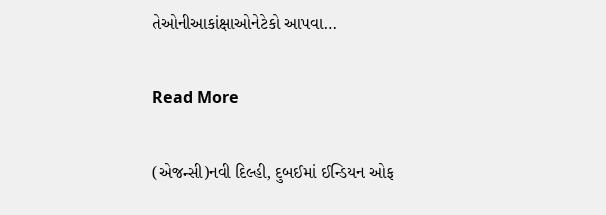તેઓનીઆકાંક્ષાઓનેટેકો આપવા…

Read More

(એજન્સી)નવી દિલ્હી, દુબઈમાં ઈન્ડિયન ઓફ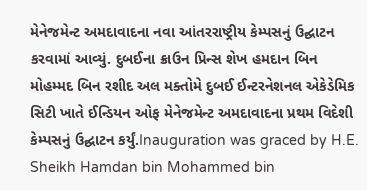મેનેજમેન્ટ અમદાવાદના નવા આંતરરાષ્ટ્રીય કેમ્પસનું ઉદ્ઘાટન કરવામાં આવ્યું. દુબઈના ક્રાઉન પ્રિન્સ શેખ હમદાન બિન મોહમ્મદ બિન રશીદ અલ મક્તોમે દુબઈ ઈન્ટરનેશનલ એકેડેમિક સિટી ખાતે ઈન્ડિયન ઓફ મેનેજમેન્ટ અમદાવાદના પ્રથમ વિદેશી કેમ્પસનું ઉદ્ઘાટન કર્યું.Inauguration was graced by H.E. Sheikh Hamdan bin Mohammed bin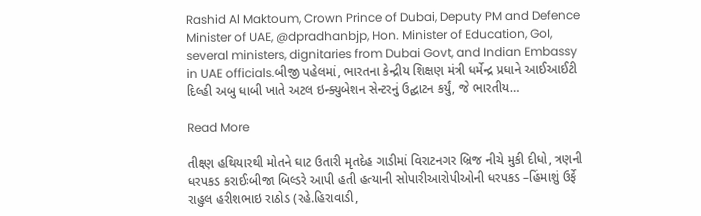Rashid Al Maktoum, Crown Prince of Dubai, Deputy PM and Defence Minister of UAE, @dpradhanbjp, Hon. Minister of Education, GoI, several ministers, dignitaries from Dubai Govt, and Indian Embassy in UAE officials.બીજી પહેલમાં, ભારતના કેન્દ્રીય શિક્ષણ મંત્રી ધર્મેન્દ્ર પ્રધાને આઈઆઈટી દિલ્હી અબુ ધાબી ખાતે અટલ ઇન્ક્યુબેશન સેન્ટરનું ઉદ્ઘાટન કર્યું, જે ભારતીય…

Read More

તીક્ષ્ણ હથિયારથી મોતને ઘાટ ઉતારી મૃતદેહ ગાડીમાં વિરાટનગર બ્રિજ નીચે મુકી દીધો, ત્રણની ધરપકડ કરાઈઃબીજા બિલ્ડરે આપી હતી હત્યાની સોપારીઆરોપીઓની ધરપકડ –હિંમાશું ઉર્ફે રાહુલ હરીશભાઇ રાઠોડ (રહે.હિરાવાડી,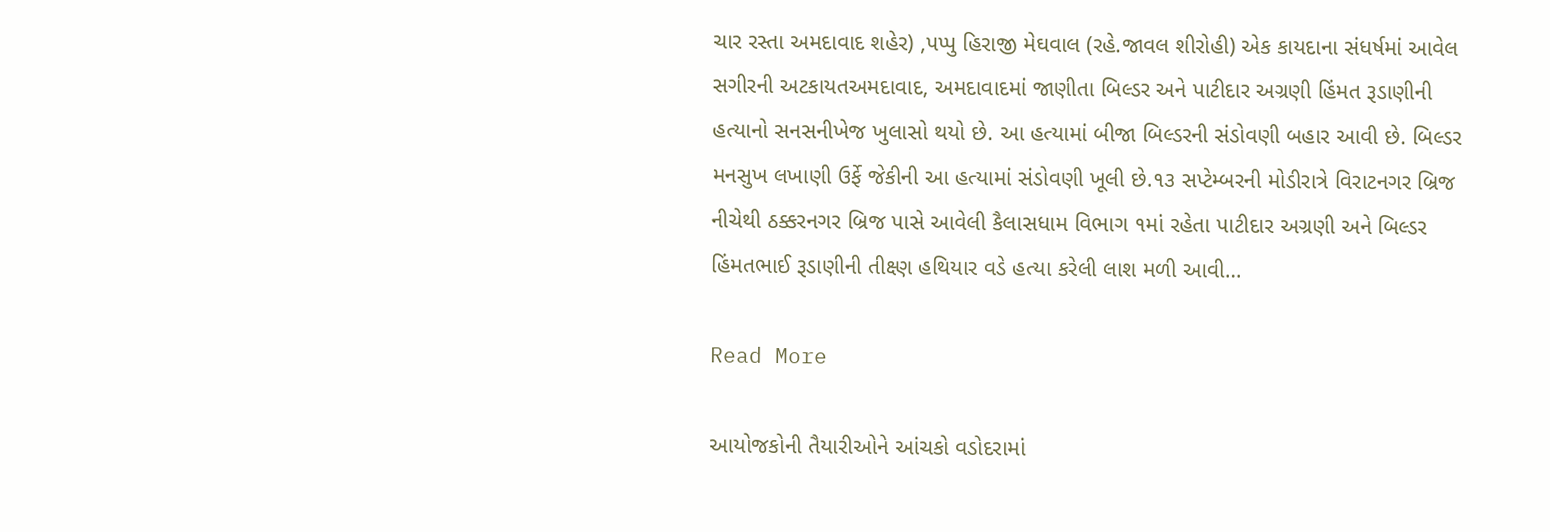ચાર રસ્તા અમદાવાદ શહેર) ,પપ્પુ હિરાજી મેઘવાલ (રહે.જાવલ શીરોહી) એક કાયદાના સંધર્ષમાં આવેલ સગીરની અટકાયતઅમદાવાદ, અમદાવાદમાં જાણીતા બિલ્ડર અને પાટીદાર અગ્રણી હિંમત રૂડાણીની હત્યાનો સનસનીખેજ ખુલાસો થયો છે. આ હત્યામાં બીજા બિલ્ડરની સંડોવણી બહાર આવી છે. બિલ્ડર મનસુખ લખાણી ઉર્ફે જેકીની આ હત્યામાં સંડોવણી ખૂલી છે.૧૩ સપ્ટેમ્બરની મોડીરાત્રે વિરાટનગર બ્રિજ નીચેથી ઠક્કરનગર બ્રિજ પાસે આવેલી કૈલાસધામ વિભાગ ૧માં રહેતા પાટીદાર અગ્રણી અને બિલ્ડર હિંમતભાઈ રૂડાણીની તીક્ષ્ણ હથિયાર વડે હત્યા કરેલી લાશ મળી આવી…

Read More

આયોજકોની તૈયારીઓને આંચકો વડોદરામાં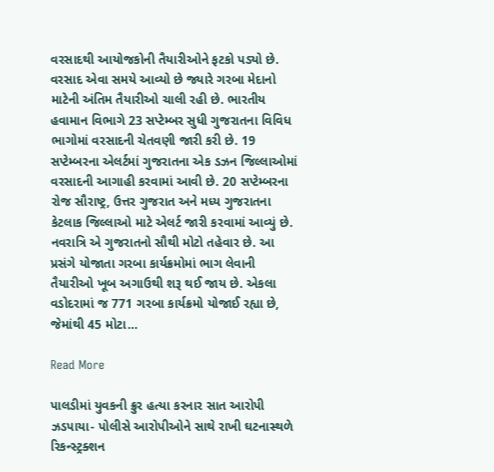વરસાદથી આયોજકોની તૈયારીઓને ફટકો પડ્યો છે. વરસાદ એવા સમયે આવ્યો છે જ્યારે ગરબા મેદાનો માટેની અંતિમ તૈયારીઓ ચાલી રહી છે. ભારતીય હવામાન વિભાગે 23 સપ્ટેમ્બર સુધી ગુજરાતના વિવિધ ભાગોમાં વરસાદની ચેતવણી જારી કરી છે. 19 સપ્ટેમ્બરના એલર્ટમાં ગુજરાતના એક ડઝન જિલ્લાઓમાં વરસાદની આગાહી કરવામાં આવી છે. 20 સપ્ટેમ્બરના રોજ સૌરાષ્ટ્ર, ઉત્તર ગુજરાત અને મધ્ય ગુજરાતના કેટલાક જિલ્લાઓ માટે એલર્ટ જારી કરવામાં આવ્યું છે. નવરાત્રિ એ ગુજરાતનો સૌથી મોટો તહેવાર છે. આ પ્રસંગે યોજાતા ગરબા કાર્યક્રમોમાં ભાગ લેવાની તૈયારીઓ ખૂબ અગાઉથી શરૂ થઈ જાય છે. એકલા વડોદરામાં જ 771 ગરબા કાર્યક્રમો યોજાઈ રહ્યા છે, જેમાંથી 45 મોટા…

Read More

પાલડીમાં યુવકની ક્રુર હત્યા કરનાર સાત આરોપી ઝડપાયા- પોલીસે આરોપીઓને સાથે રાખી ઘટનાસ્થળે રિકન્સ્ટ્રક્શન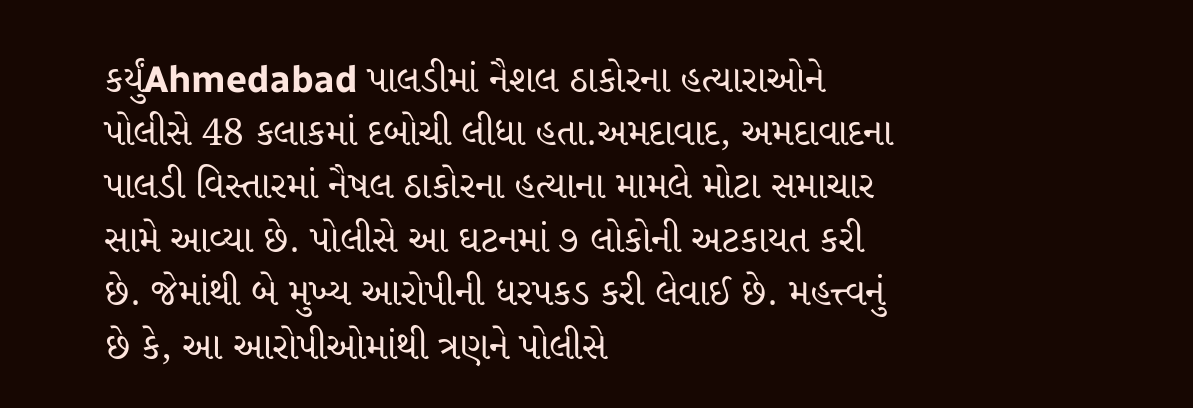કર્યુંAhmedabad પાલડીમાં નૈશલ ઠાકોરના હત્યારાઓને પોલીસે 48 કલાકમાં દબોચી લીધા હતા.અમદાવાદ, અમદાવાદના પાલડી વિસ્તારમાં નૈષલ ઠાકોરના હત્યાના મામલે મોટા સમાચાર સામે આવ્યા છે. પોલીસે આ ઘટનમાં ૭ લોકોની અટકાયત કરી છે. જેમાંથી બે મુખ્ય આરોપીની ધરપકડ કરી લેવાઈ છે. મહત્ત્વનું છે કે, આ આરોપીઓમાંથી ત્રણને પોલીસે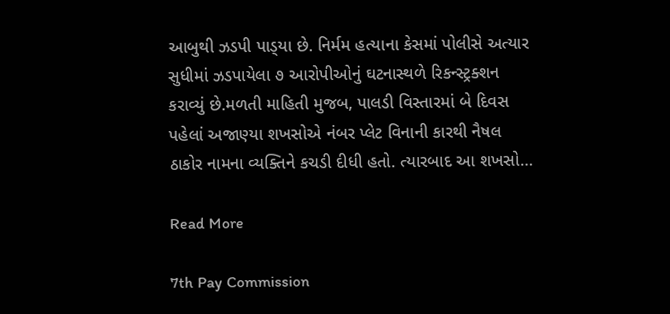આબુથી ઝડપી પાડ્‌યા છે. નિર્મમ હત્યાના કેસમાં પોલીસે અત્યાર સુધીમાં ઝડપાયેલા ૭ આરોપીઓનું ઘટનાસ્થળે રિકન્સ્ટ્રક્શન કરાવ્યું છે.મળતી માહિતી મુજબ, પાલડી વિસ્તારમાં બે દિવસ પહેલાં અજાણ્યા શખસોએ નંબર પ્લેટ વિનાની કારથી નૈષલ ઠાકોર નામના વ્યક્તિને કચડી દીધી હતો. ત્યારબાદ આ શખસો…

Read More

7th Pay Commission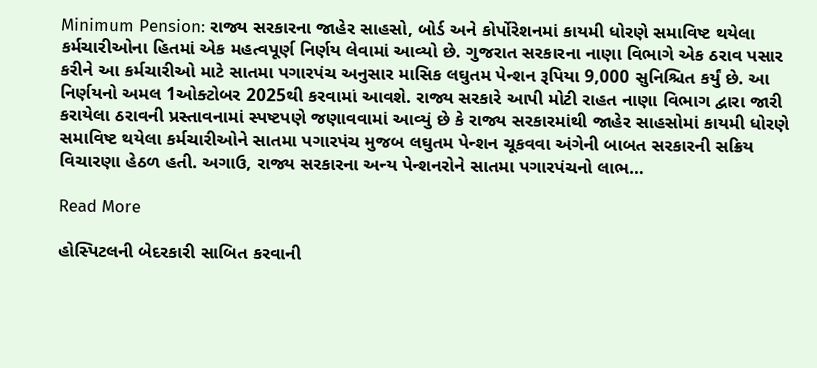Minimum Pension: રાજ્ય સરકારના જાહેર સાહસો, બોર્ડ અને કોર્પોરેશનમાં કાયમી ધોરણે સમાવિષ્ટ થયેલા કર્મચારીઓના હિતમાં એક મહત્વપૂર્ણ નિર્ણય લેવામાં આવ્યો છે. ગુજરાત સરકારના નાણા વિભાગે એક ઠરાવ પસાર કરીને આ કર્મચારીઓ માટે સાતમા પગારપંચ અનુસાર માસિક લઘુતમ પેન્શન રૂપિયા 9,000 સુનિશ્ચિત કર્યું છે. આ નિર્ણયનો અમલ 1ઓક્ટોબર 2025થી કરવામાં આવશે. રાજ્ય સરકારે આપી મોટી રાહત નાણા વિભાગ દ્વારા જારી કરાયેલા ઠરાવની પ્રસ્તાવનામાં સ્પષ્ટપણે જણાવવામાં આવ્યું છે કે રાજ્ય સરકારમાંથી જાહેર સાહસોમાં કાયમી ધોરણે સમાવિષ્ટ થયેલા કર્મચારીઓને સાતમા પગારપંચ મુજબ લઘુતમ પેન્શન ચૂકવવા અંગેની બાબત સરકારની સક્રિય વિચારણા હેઠળ હતી. અગાઉ, રાજ્ય સરકારના અન્ય પેન્શનરોને સાતમા પગારપંચનો લાભ…

Read More

હોસ્પિટલની બેદરકારી સાબિત કરવાની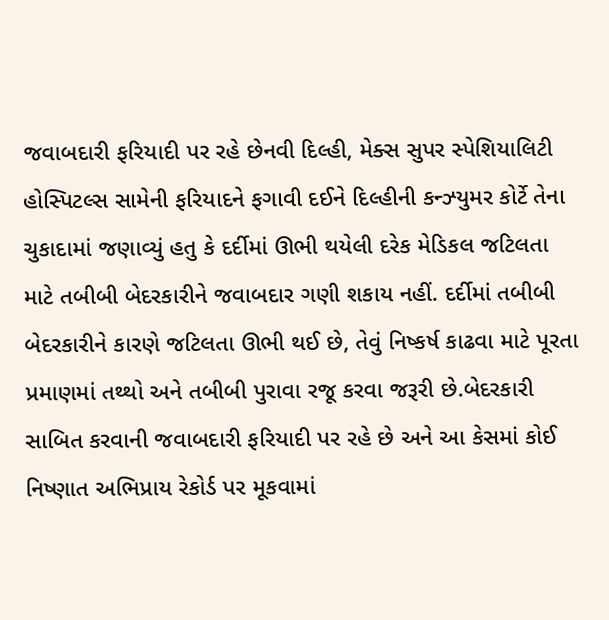જવાબદારી ફરિયાદી પર રહે છેનવી દિલ્હી, મેક્સ સુપર સ્પેશિયાલિટી હોસ્પિટલ્સ સામેની ફરિયાદને ફગાવી દઈને દિલ્હીની કન્ઝ્યુમર કોર્ટે તેના ચુકાદામાં જણાવ્યું હતુ કે દર્દીમાં ઊભી થયેલી દરેક મેડિકલ જટિલતા માટે તબીબી બેદરકારીને જવાબદાર ગણી શકાય નહીં. દર્દીમાં તબીબી બેદરકારીને કારણે જટિલતા ઊભી થઈ છે, તેવું નિષ્કર્ષ કાઢવા માટે પૂરતા પ્રમાણમાં તથ્થો અને તબીબી પુરાવા રજૂ કરવા જરૂરી છે.બેદરકારી સાબિત કરવાની જવાબદારી ફરિયાદી પર રહે છે અને આ કેસમાં કોઈ નિષ્ણાત અભિપ્રાય રેકોર્ડ પર મૂકવામાં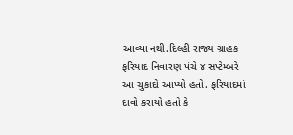આવ્યા નથી.દિલ્હી રાજ્ય ગ્રાહક ફરિયાદ નિવારણ પંચે ૪ સપ્ટેમ્બરે આ ચુકાદો આપ્યો હતો. ફરિયાદમાં દાવો કરાયો હતો કે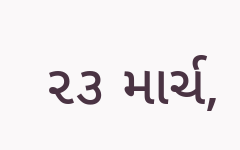૨૩ માર્ચ,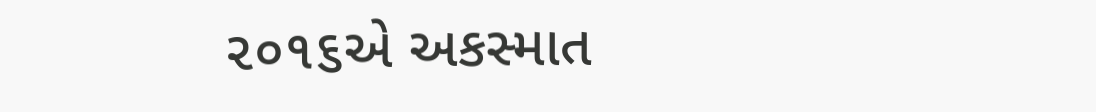૨૦૧૬એ અકસ્માત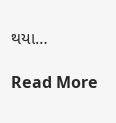થયા…

Read More